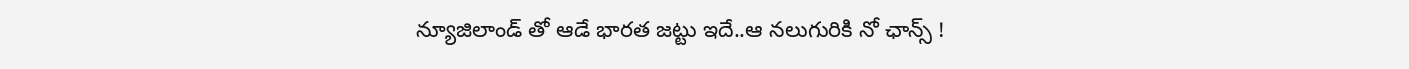న్యూజిలాండ్ తో ఆడే భార‌త జ‌ట్టు ఇదే..ఆ న‌లుగురికి నో ఛాన్స్ !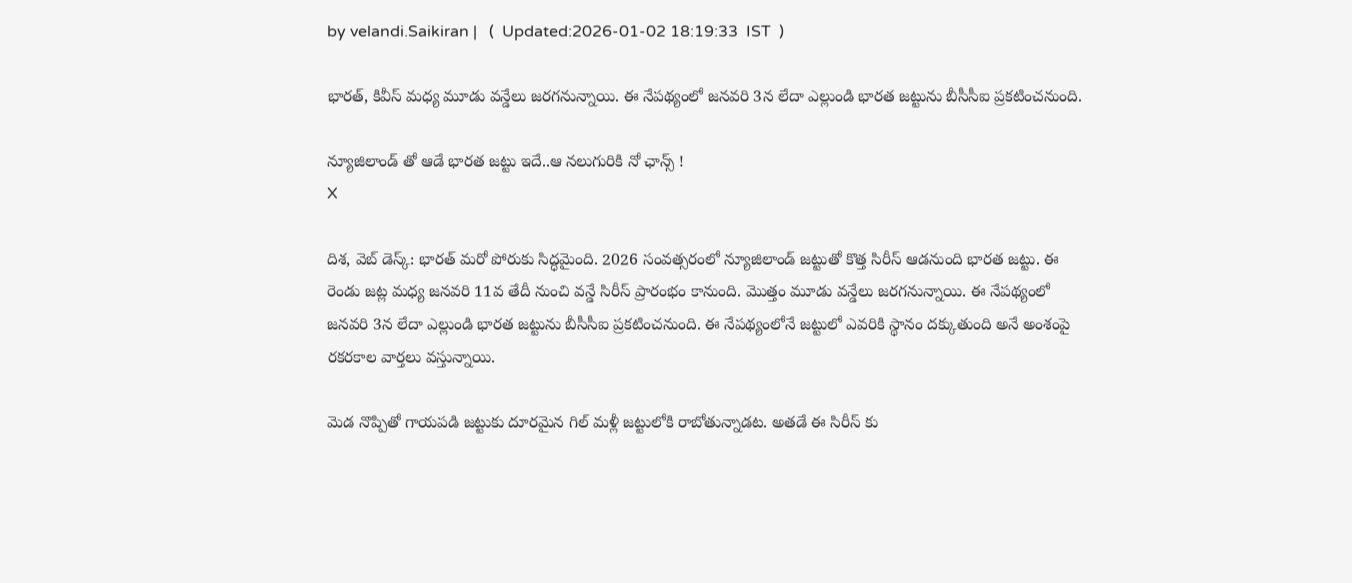by velandi.Saikiran |   (  Updated:2026-01-02 18:19:33  IST  )

భార‌త్, కివీస్ మ‌ధ్య మూడు వన్డేలు జరగనున్నాయి. ఈ నేపథ్యంలో జనవరి 3న లేదా ఎల్లుండి భారత జట్టును బీసీసీఐ ప్రకటించనుంది.

న్యూజిలాండ్ తో ఆడే భార‌త జ‌ట్టు ఇదే..ఆ న‌లుగురికి నో ఛాన్స్ !
X

దిశ‌, వెబ్ డెస్క్‌: భారత్ మరో పోరుకు సిద్ధమైంది. 2026 సంవత్సరంలో న్యూజిలాండ్ జట్టుతో కొత్త సిరీస్ ఆడనుంది భారత జట్టు. ఈ రెండు జట్ల మధ్య జనవరి 11వ తేదీ నుంచి వన్డే సిరీస్ ప్రారంభం కానుంది. మొత్తం మూడు వన్డేలు జరగనున్నాయి. ఈ నేపథ్యంలో జనవరి 3న లేదా ఎల్లుండి భారత జట్టును బీసీసీఐ ప్రకటించనుంది. ఈ నేపథ్యంలోనే జట్టులో ఎవరికి స్థానం దక్కుతుంది అనే అంశంపై రకరకాల వార్తలు వస్తున్నాయి.

మెడ నొప్పితో గాయపడి జట్టుకు దూరమైన గిల్ మళ్లీ జట్టులోకి రాబోతున్నాడట. అతడే ఈ సిరీస్ కు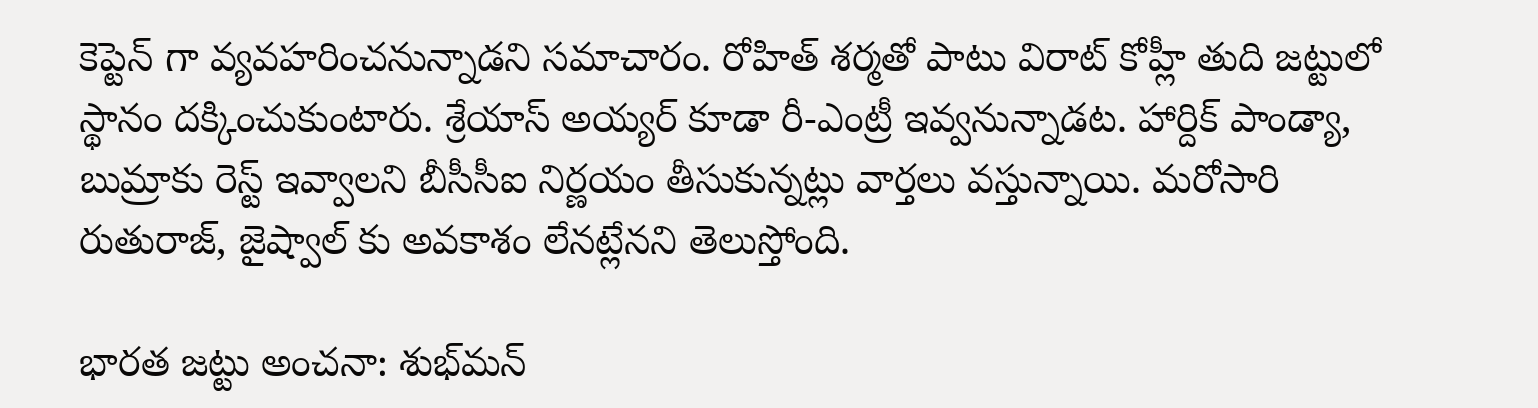కెప్టెన్ గా వ్యవహరించనున్నాడని సమాచారం. రోహిత్ శర్మతో పాటు విరాట్ కోహ్లీ తుది జట్టులో స్థానం దక్కించుకుంటారు. శ్రేయాస్ అయ్యర్ కూడా రీ-ఎంట్రీ ఇవ్వనున్నాడట. హార్దిక్ పాండ్యా, బుమ్రాకు రెస్ట్ ఇవ్వాలని బీసీసీఐ నిర్ణయం తీసుకున్నట్లు వార్తలు వస్తున్నాయి. మరోసారి రుతురాజ్, జైష్వాల్ కు అవకాశం లేనట్లేనని తెలుస్తోంది.

భార‌త జ‌ట్టు అంచ‌నా: శుభ్‌మన్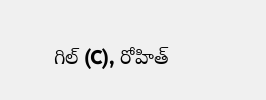గిల్ (C), రోహిత్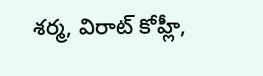శర్మ, విరాట్ కోహ్లీ,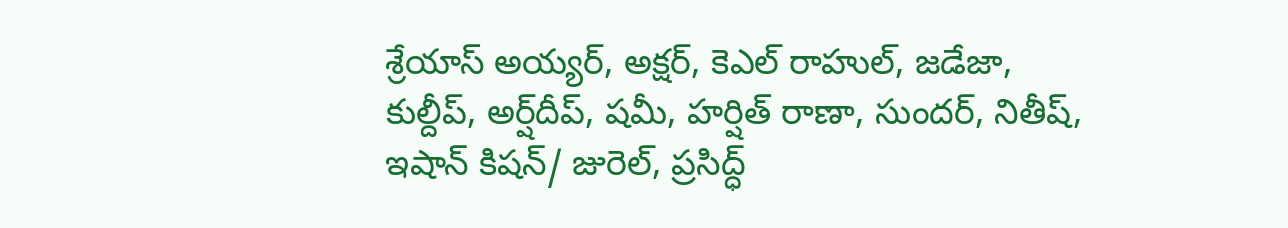శ్రేయాస్ అయ్యర్, అక్ష‌ర్, కెఎల్ రాహుల్, జడేజా, కుల్దీప్, అర్ష్‌దీప్, షమీ, హర్షిత్ రాణా, సుందర్, నితీష్, ఇషాన్ కిషన్/ జురెల్, ప్రసిద్ధ్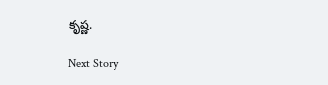కృష్ణ‌.

Next Story